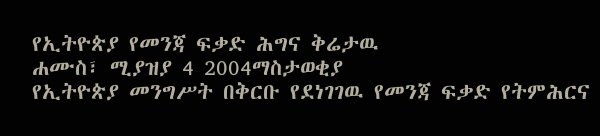የኢትዮጵያ የመንጃ ፍቃድ ሕግና ቅሬታዉ
ሐሙስ፣ ሚያዝያ 4 2004ማስታወቂያ
የኢትዮጵያ መንግሥት በቅርቡ የደነገገዉ የመንጃ ፍቃድ የትምሕርና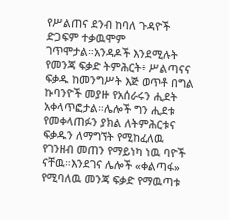የሥልጠና ደንብ ከባለ ጉዳዮች ድጋፍም ተቃዉሞም ገጥሞታል።አንዳዶች እንደሚሉት የመንጃ ፍቃድ ትምሕርት፥ ሥልጣናና ፍቃዱ ከመንግሥት እጅ ወጥቶ በግል ኩባንዮች መያዙ የአሰራሩን ሒደት አቀላጥፎታል።ሌሎች ግን ሒደቱ የመቀላጠፉን ያክል ለትምሕርቱና ፍቃዱን ለማግኘት የሚከፈለዉ የገንዘብ መጠን የማይነካ ነዉ ባዮች ናቸዉ።እንደገና ሌሎች «ቀልጣፋ» የሚባለዉ መንጃ ፍቃድ የማዉጣቱ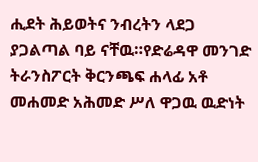ሒደት ሕይወትና ንብረትን ላደጋ ያጋልጣል ባይ ናቸዉ።የድሬዳዋ መንገድ ትራንስፖርት ቅርንጫፍ ሐላፊ አቶ መሐመድ አሕመድ ሥለ ዋጋዉ ዉድነት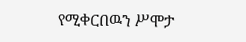የሚቀርበዉን ሥሞታ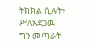ትክክል ሲሉት፥ ሥለአደጋዉ ግን መጣራት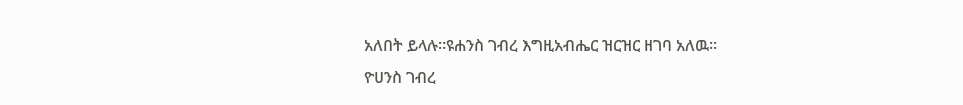አለበት ይላሉ።ዩሐንስ ገብረ እግዚአብሔር ዝርዝር ዘገባ አለዉ።
ዮሀንስ ገብረ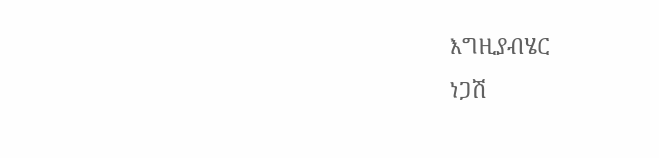እግዚያብሄር
ነጋሽ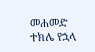መሐመድ
ተክሌ የኋላ